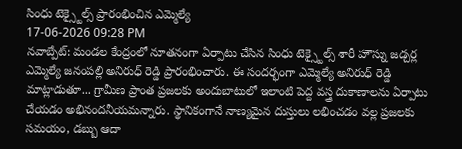సింధు టెక్స్టైల్స్ ప్రారంభించిన ఎమ్మెల్యే
17-06-2026 09:28 PM
నవాబ్పేట్: మండల కేంద్రంలో నూతనంగా ఏర్పాటు చేసిన సింధు టెక్స్టైల్స్ శారీ హౌస్ను జడ్చర్ల ఎమ్మెల్యే జనంపల్లి అనిరుధ్ రెడ్డి ప్రారంభించారు. ఈ సందర్భంగా ఎమ్మెల్యే అనిరుధ్ రెడ్డి మాట్లాడుతూ... గ్రామీణ ప్రాంత ప్రజలకు అందుబాటులో ఇలాంటి పెద్ద వస్త్ర దుకాణాలను ఏర్పాటు చేయడం అభినందనీయమన్నారు. స్థానికంగానే నాణ్యమైన దుస్తులు లభించడం వల్ల ప్రజలకు సమయం, డబ్బు ఆదా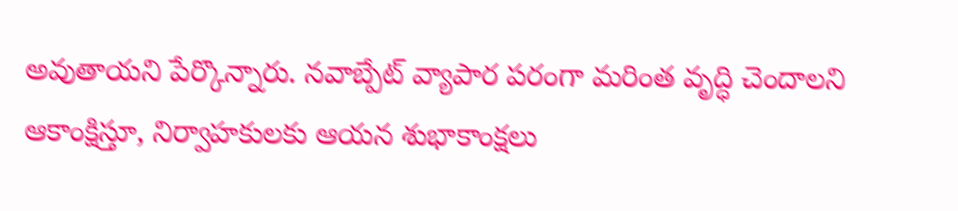అవుతాయని పేర్కొన్నారు. నవాబ్పేట్ వ్యాపార పరంగా మరింత వృద్ధి చెందాలని ఆకాంక్షిస్తూ, నిర్వాహకులకు ఆయన శుభాకాంక్షలు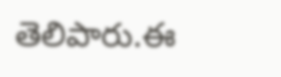తెలిపారు.ఈ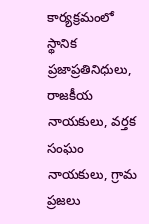కార్యక్రమంలో స్థానిక ప్రజాప్రతినిధులు, రాజకీయ నాయకులు, వర్తక సంఘం నాయకులు, గ్రామ ప్రజలు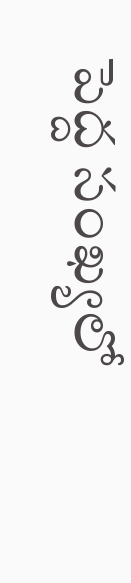పెద్ద సంఖ్యలో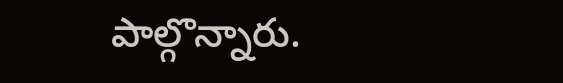పాల్గొన్నారు.